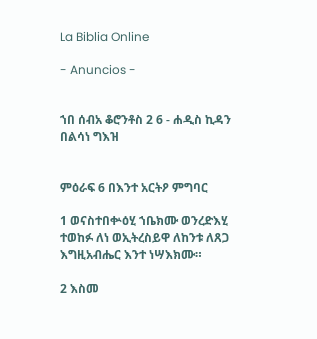La Biblia Online

- Anuncios -


ኀበ ሰብአ ቆሮንቶስ 2 6 - ሐዲስ ኪዳን በልሳነ ግእዝ


ምዕራፍ 6 በእንተ አርትዖ ምግባር

1 ወናስተበቍዕሂ ኀቤክሙ ወንረድእሂ ተወከፉ ለነ ወኢትረስይዋ ለከንቱ ለጸጋ እግዚአብሔር እንተ ነሣእክሙ።

2 እስመ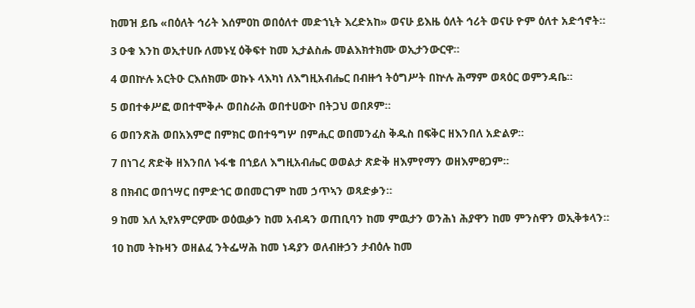ከመዝ ይቤ «በዕለት ኅሪት እሰምዐከ ወበዕለተ መድኀኒት እረድአከ» ወናሁ ይእዜ ዕለት ኅሪት ወናሁ ዮም ዕለተ አድኅኖት።

3 ዑቁ እንከ ወኢተሀቡ ለመኑሂ ዕቅፍተ ከመ ኢታልስሑ መልእክተክሙ ወኢታንውርዋ።

4 ወበኵሉ አርትዑ ርእሰክሙ ወኩኑ ላእካነ ለእግዚአብሔር በብዙኅ ትዕግሥት በኵሉ ሕማም ወጻዕር ወምንዳቤ።

5 ወበተቀሥፎ ወበተሞቅሖ ወበስራሕ ወበተሀውኮ በትጋህ ወበጾም።

6 ወበንጽሕ ወበአእምሮ በምክር ወበተዓግሦ በምሒር ወበመንፈስ ቅዱስ በፍቅር ዘእንበለ አድልዎ።

7 በነገረ ጽድቅ ዘእንበለ ኑፋቄ በኀይለ እግዚአብሔር ወወልታ ጽድቅ ዘእምየማን ወዘእምፀጋም።

8 በክብር ወበኀሣር በምድኀር ወበመርገም ከመ ኃጥኣን ወጻድቃን።

9 ከመ እለ ኢየአምርዎሙ ወዕዉቃን ከመ አብዳን ወጠቢባን ከመ ምዉታን ወንሕነ ሕያዋን ከመ ምንስዋን ወኢቅቱላን።

10 ከመ ትኩዛን ወዘልፈ ንትፌሣሕ ከመ ነዳያን ወለብዙኃን ታብዕሉ ከመ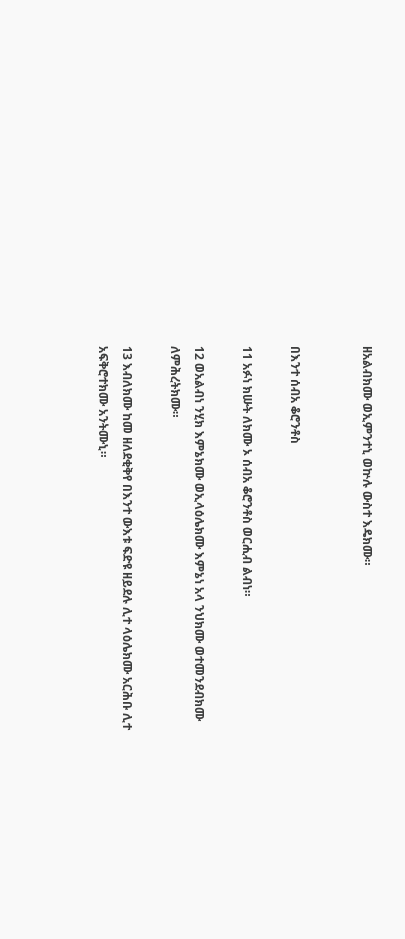ዘአልብክሙ ወኢምንተኒ ወኵሉ ውስተ እዴክሙ።


በእንተ ሰብአ ቆሮንቶስ

11 አፉነ ክሡት ለክሙ ኦ ሰብአ ቆሮንቶስ ወርሒብ ልብነ።

12 ወአልብነ ንሂክ እምኔክሙ ወኢላዕሌክሙ እምኔነ አላ ንህክሙ ወተመንደብክሙ ለምሕረትክሙ።

13 እብለክሙ ከመ ዘለደቂቅየ በእንተ ውእቱ ፍድዩ ዘይደሉ ሊተ ላዕሌክሙ አርሕቡ ሊተ አፍቅሮተክሙ አንትሙኒ።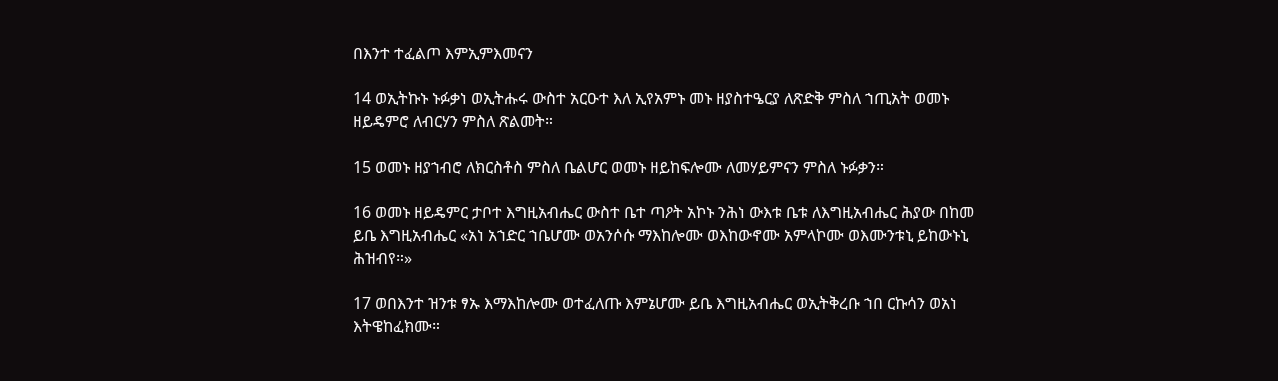በእንተ ተፈልጦ እምኢምእመናን

14 ወኢትኩኑ ኑፉቃነ ወኢትሑሩ ውስተ አርዑተ እለ ኢየአምኑ መኑ ዘያስተዔርያ ለጽድቅ ምስለ ኀጢአት ወመኑ ዘይዴምሮ ለብርሃን ምስለ ጽልመት።

15 ወመኑ ዘያኀብሮ ለክርስቶስ ምስለ ቤልሆር ወመኑ ዘይከፍሎሙ ለመሃይምናን ምስለ ኑፉቃን።

16 ወመኑ ዘይዴምር ታቦተ እግዚአብሔር ውስተ ቤተ ጣዖት አኮኑ ንሕነ ውእቱ ቤቱ ለእግዚአብሔር ሕያው በከመ ይቤ እግዚአብሔር «አነ አኀድር ኀቤሆሙ ወአንሶሱ ማእከሎሙ ወእከውኖሙ አምላኮሙ ወእሙንቱኒ ይከውኑኒ ሕዝብየ።»

17 ወበእንተ ዝንቱ ፃኡ እማእከሎሙ ወተፈለጡ እምኔሆሙ ይቤ እግዚአብሔር ወኢትቅረቡ ኀበ ርኩሳን ወአነ እትዌከፈክሙ።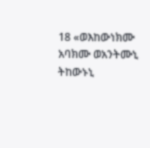18 «ወእከውነክሙ አባክሙ ወአንትሙኒ ትከውኑኒ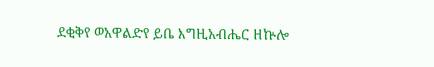ደቂቅየ ወአዋልድየ ይቤ እግዚአብሔር ዘኵሎ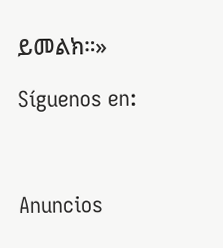ይመልክ።»

Síguenos en:



Anuncios